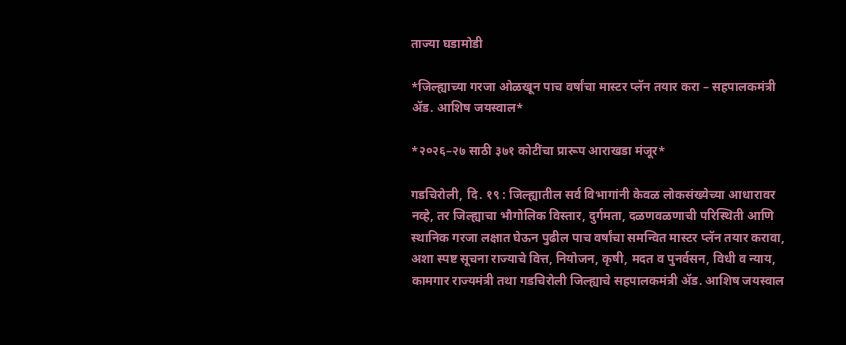ताज्या घडामोडी

*जिल्ह्याच्या गरजा ओळखून पाच वर्षांचा मास्टर प्लॅन तयार करा – सहपालकमंत्री ॲड. आशिष जयस्वाल*

*२०२६–२७ साठी ३७१ कोटींचा प्रारूप आराखडा मंजूर*

गडचिरोली, दि. १९ : जिल्ह्यातील सर्व विभागांनी केवळ लोकसंख्येच्या आधारावर नव्हे, तर जिल्ह्याचा भौगोलिक विस्तार, दुर्गमता, दळणवळणाची परिस्थिती आणि स्थानिक गरजा लक्षात घेऊन पुढील पाच वर्षांचा समन्वित मास्टर प्लॅन तयार करावा, अशा स्पष्ट सूचना राज्याचे वित्त, नियोजन, कृषी, मदत व पुनर्वसन, विधी व न्याय, कामगार राज्यमंत्री तथा गडचिरोली जिल्ह्याचे सहपालकमंत्री ॲड. आशिष जयस्वाल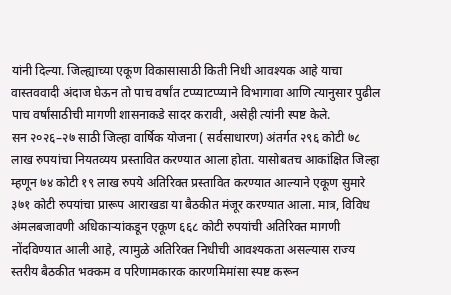यांनी दिल्या. जिल्ह्याच्या एकूण विकासासाठी किती निधी आवश्यक आहे याचा वास्तववादी अंदाज घेऊन तो पाच वर्षांत टप्प्याटप्प्याने विभागावा आणि त्यानुसार पुढील पाच वर्षांसाठीची मागणी शासनाकडे सादर करावी, असेही त्यांनी स्पष्ट केले.
सन २०२६–२७ साठी जिल्हा वार्षिक योजना ( सर्वसाधारण) अंतर्गत २९६ कोटी ७८ लाख रुपयांचा नियतव्यय प्रस्तावित करण्यात आला होता. यासोबतच आकांक्षित जिल्हा म्हणून ७४ कोटी १९ लाख रुपये अतिरिक्त प्रस्तावित करण्यात आल्याने एकूण सुमारे ३७१ कोटी रुपयांचा प्रारूप आराखडा या बैठकीत मंजूर करण्यात आला. मात्र, विविध अंमलबजावणी अधिकाऱ्यांकडून एकूण ६६८ कोटी रुपयांची अतिरिक्त मागणी नोंदविण्यात आली आहे, त्यामुळे अतिरिक्त निधीची आवश्यकता असल्यास राज्य स्तरीय बैठकीत भक्कम व परिणामकारक कारणमिमांसा स्पष्ट करून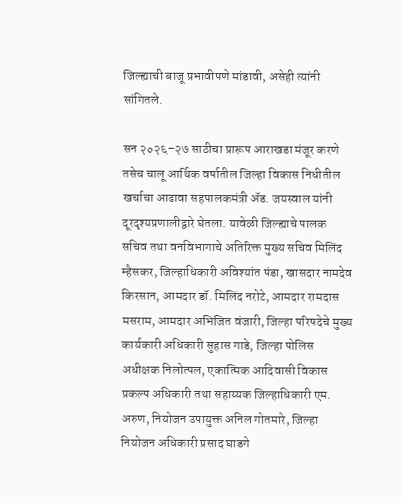जिल्ह्याची बाजू प्रभावीपणे मांडावी, असेही त्यांनी सांगितले.

सन २०२६–२७ साठीचा प्रारूप आराखडा मंजूर करणे तसेच चालू आर्थिक वर्षातील जिल्हा विकास निधीतील खर्चाचा आढावा सहपालकमंत्री ॲड. जयस्वाल यांनी दूरदृश्यप्रणालीद्वारे घेतला. यावेळी जिल्ह्याचे पालक सचिव तथा वनविभागाचे अतिरिक्त मुख्य सचिव मिलिंद म्हैसकर, जिल्हाधिकारी अविश्यांत पंडा, खासदार नामदेव किरसान, आमदार डॉ. मिलिंद नरोटे, आमदार रामदास मसराम, आमदार अभिजित वंजारी, जिल्हा परिषदेचे मुख्य कार्यकारी अधिकारी सुहास गाडे, जिल्हा पोलिस अधीक्षक निलोत्पल, एकात्मिक आदिवासी विकास प्रकल्प अधिकारी तथा सहाय्यक जिल्हाधिकारी एम. अरुण, नियोजन उपायुक्त अनिल गोतमारे, जिल्हा नियोजन अधिकारी प्रसाद घाडगे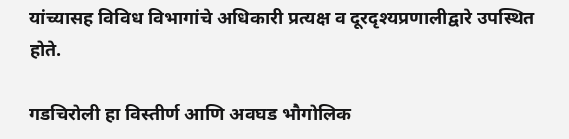यांच्यासह विविध विभागांचे अधिकारी प्रत्यक्ष व दूरदृश्यप्रणालीद्वारे उपस्थित होते.

गडचिरोली हा विस्तीर्ण आणि अवघड भौगोलिक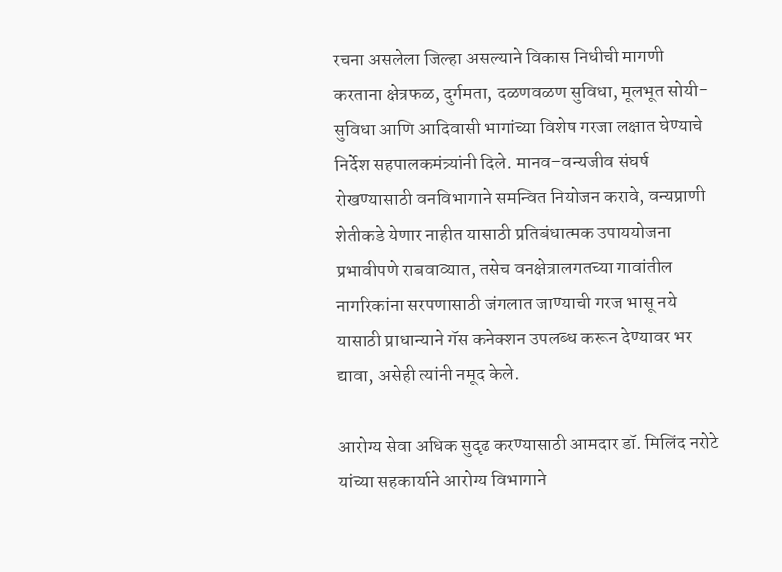रचना असलेला जिल्हा असल्याने विकास निधीची मागणी करताना क्षेत्रफळ, दुर्गमता, दळणवळण सुविधा, मूलभूत सोयी-सुविधा आणि आदिवासी भागांच्या विशेष गरजा लक्षात घेण्याचे निर्देश सहपालकमंत्र्यांनी दिले. मानव–वन्यजीव संघर्ष रोखण्यासाठी वनविभागाने समन्वित नियोजन करावे, वन्यप्राणी शेतीकडे येणार नाहीत यासाठी प्रतिबंधात्मक उपाययोजना प्रभावीपणे राबवाव्यात, तसेच वनक्षेत्रालगतच्या गावांतील नागरिकांना सरपणासाठी जंगलात जाण्याची गरज भासू नये यासाठी प्राधान्याने गॅस कनेक्शन उपलब्ध करून देण्यावर भर द्यावा, असेही त्यांनी नमूद केले.

आरोग्य सेवा अधिक सुदृढ करण्यासाठी आमदार डॉ. मिलिंद नरोटे यांच्या सहकार्याने आरोग्य विभागाने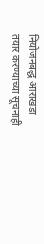नियोजनबद्ध आराखडा तयार करण्याच्या सूचनाही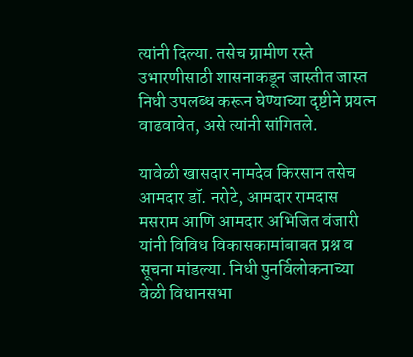त्यांनी दिल्या. तसेच ग्रामीण रस्ते उभारणीसाठी शासनाकडून जास्तीत जास्त निधी उपलब्ध करून घेण्याच्या दृष्टीने प्रयत्न वाढवावेत, असे त्यांनी सांगितले.

यावेळी खासदार नामदेव किरसान तसेच आमदार डॉ. नरोटे, आमदार रामदास मसराम आणि आमदार अभिजित वंजारी यांनी विविध विकासकामांबाबत प्रश्न व सूचना मांडल्या. निधी पुनर्विलोकनाच्या वेळी विधानसभा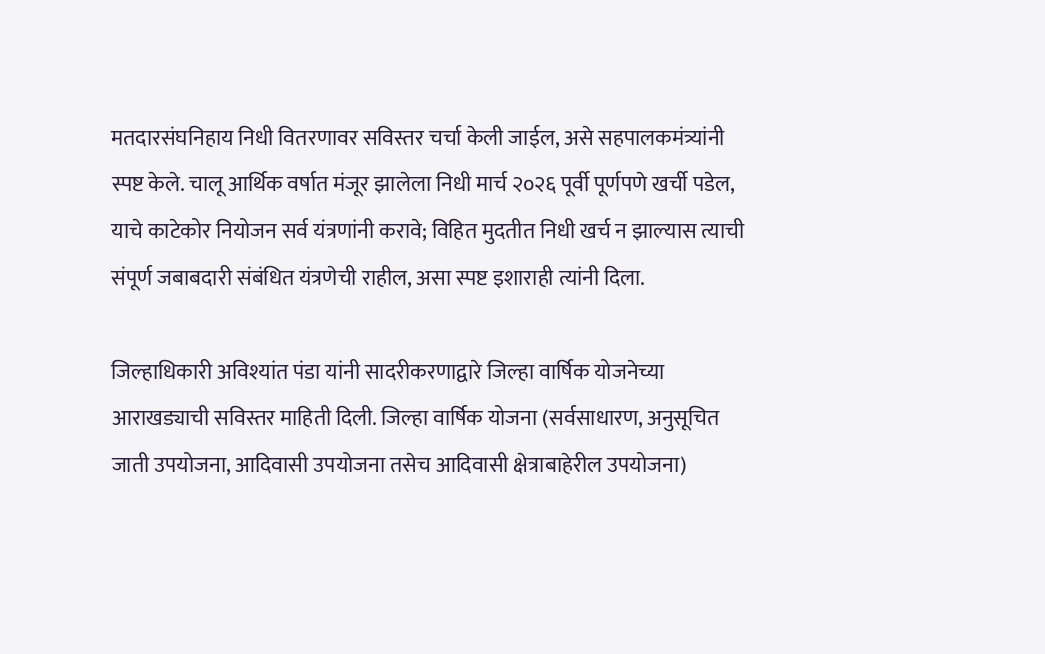मतदारसंघनिहाय निधी वितरणावर सविस्तर चर्चा केली जाईल, असे सहपालकमंत्र्यांनी स्पष्ट केले. चालू आर्थिक वर्षात मंजूर झालेला निधी मार्च २०२६ पूर्वी पूर्णपणे खर्ची पडेल, याचे काटेकोर नियोजन सर्व यंत्रणांनी करावे; विहित मुदतीत निधी खर्च न झाल्यास त्याची संपूर्ण जबाबदारी संबंधित यंत्रणेची राहील, असा स्पष्ट इशाराही त्यांनी दिला.

जिल्हाधिकारी अविश्यांत पंडा यांनी सादरीकरणाद्वारे जिल्हा वार्षिक योजनेच्या आराखड्याची सविस्तर माहिती दिली. जिल्हा वार्षिक योजना (सर्वसाधारण, अनुसूचित जाती उपयोजना, आदिवासी उपयोजना तसेच आदिवासी क्षेत्राबाहेरील उपयोजना)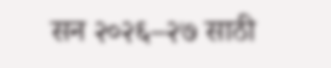सन २०२६–२७ साठी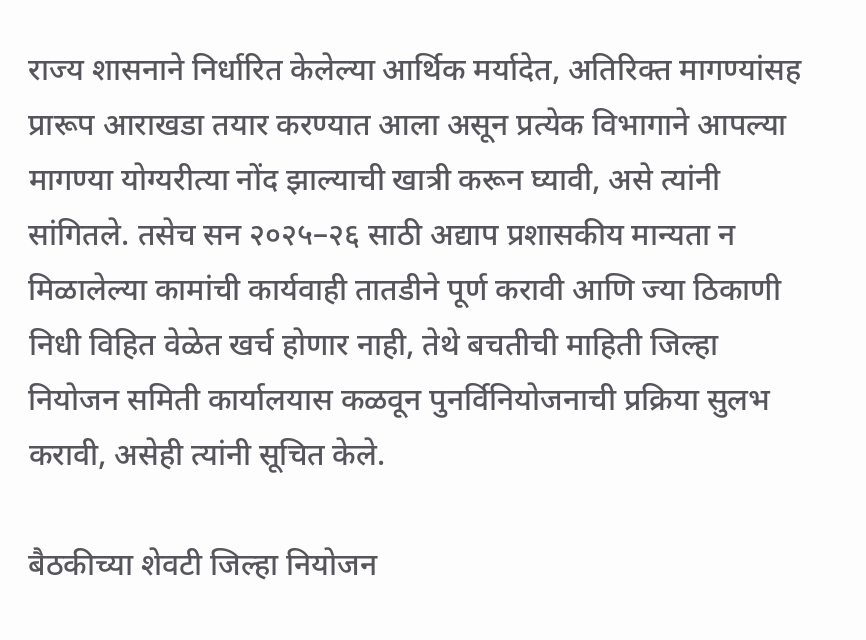राज्य शासनाने निर्धारित केलेल्या आर्थिक मर्यादेत, अतिरिक्त मागण्यांसह प्रारूप आराखडा तयार करण्यात आला असून प्रत्येक विभागाने आपल्या मागण्या योग्यरीत्या नोंद झाल्याची खात्री करून घ्यावी, असे त्यांनी सांगितले. तसेच सन २०२५–२६ साठी अद्याप प्रशासकीय मान्यता न मिळालेल्या कामांची कार्यवाही तातडीने पूर्ण करावी आणि ज्या ठिकाणी निधी विहित वेळेत खर्च होणार नाही, तेथे बचतीची माहिती जिल्हा नियोजन समिती कार्यालयास कळवून पुनर्विनियोजनाची प्रक्रिया सुलभ करावी, असेही त्यांनी सूचित केले.

बैठकीच्या शेवटी जिल्हा नियोजन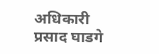अधिकारी प्रसाद घाडगे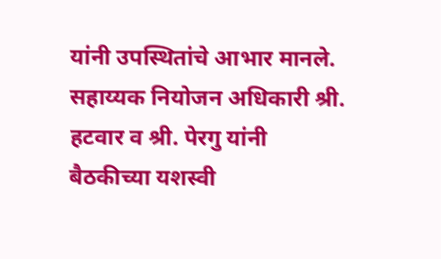यांनी उपस्थितांचे आभार मानले. सहाय्यक नियोजन अधिकारी श्री. हटवार व श्री. पेरगु यांनी बैठकीच्या यशस्वी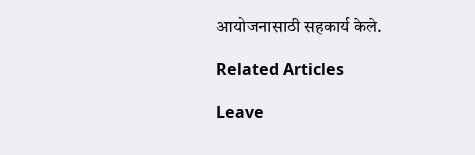आयोजनासाठी सहकार्य केले.

Related Articles

Leave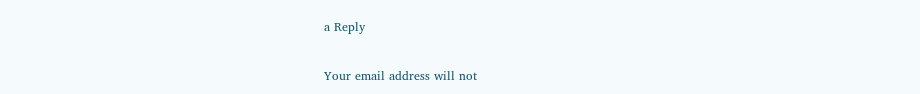a Reply

Your email address will not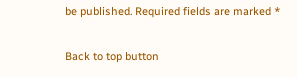be published. Required fields are marked *

Back to top button